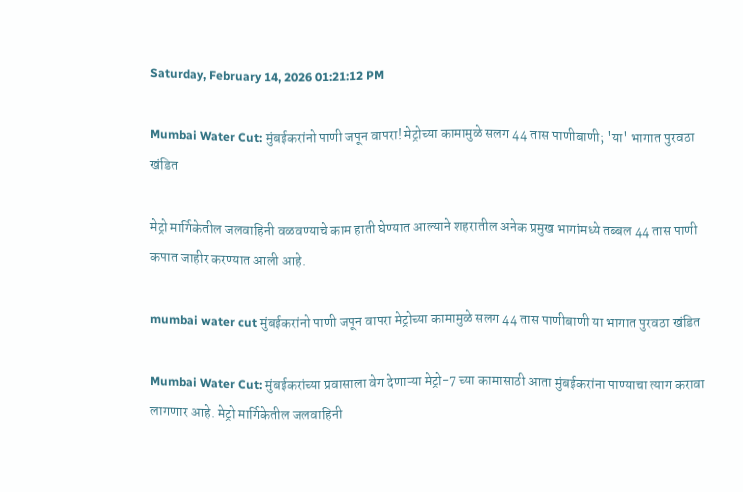Saturday, February 14, 2026 01:21:12 PM

Mumbai Water Cut: मुंबईकरांनो पाणी जपून वापरा! मेट्रोच्या कामामुळे सलग 44 तास पाणीबाणी; 'या' भागात पुरवठा खंडित

मेट्रो मार्गिकेतील जलवाहिनी वळवण्याचे काम हाती घेण्यात आल्याने शहरातील अनेक प्रमुख भागांमध्ये तब्बल 44 तास पाणी कपात जाहीर करण्यात आली आहे.

mumbai water cut मुंबईकरांनो पाणी जपून वापरा मेट्रोच्या कामामुळे सलग 44 तास पाणीबाणी या भागात पुरवठा खंडित

Mumbai Water Cut: मुंबईकरांच्या प्रवासाला वेग देणाऱ्या मेट्रो-7 च्या कामासाठी आता मुंबईकरांना पाण्याचा त्याग करावा लागणार आहे. मेट्रो मार्गिकेतील जलवाहिनी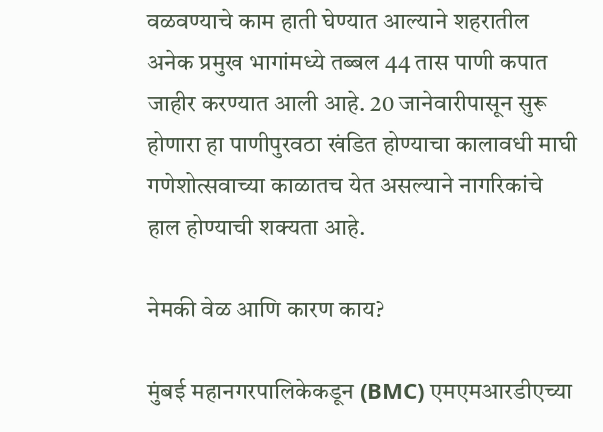वळवण्याचे काम हाती घेण्यात आल्याने शहरातील अनेक प्रमुख भागांमध्ये तब्बल 44 तास पाणी कपात जाहीर करण्यात आली आहे. 20 जानेवारीपासून सुरू होणारा हा पाणीपुरवठा खंडित होण्याचा कालावधी माघी गणेशोत्सवाच्या काळातच येत असल्याने नागरिकांचे हाल होण्याची शक्यता आहे.

नेमकी वेळ आणि कारण काय?

मुंबई महानगरपालिकेकडून (BMC) एमएमआरडीएच्या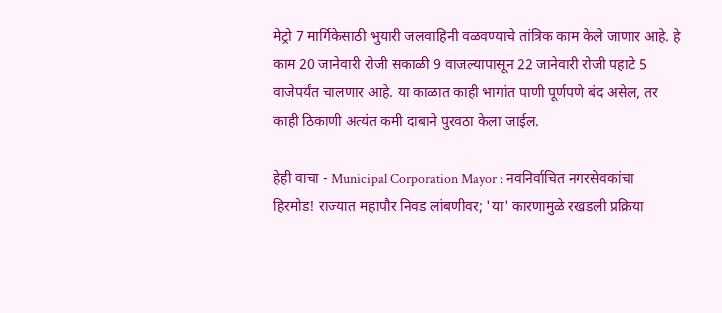मेट्रो 7 मार्गिकेसाठी भुयारी जलवाहिनी वळवण्याचे तांत्रिक काम केले जाणार आहे. हे काम 20 जानेवारी रोजी सकाळी 9 वाजल्यापासून 22 जानेवारी रोजी पहाटे 5 वाजेपर्यंत चालणार आहे. या काळात काही भागांत पाणी पूर्णपणे बंद असेल, तर काही ठिकाणी अत्यंत कमी दाबाने पुरवठा केला जाईल.

हेही वाचा - Municipal Corporation Mayor : नवनिर्वाचित नगरसेवकांचा हिरमोड! राज्यात महापौर निवड लांबणीवर; 'या' कारणामुळे रखडली प्रक्रिया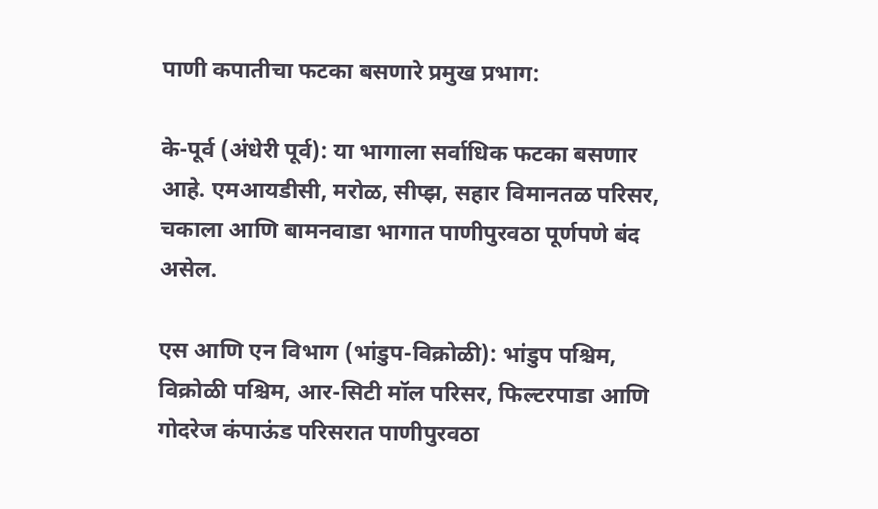पाणी कपातीचा फटका बसणारे प्रमुख प्रभाग:

के-पूर्व (अंधेरी पूर्व): या भागाला सर्वाधिक फटका बसणार आहे. एमआयडीसी, मरोळ, सीप्झ, सहार विमानतळ परिसर, चकाला आणि बामनवाडा भागात पाणीपुरवठा पूर्णपणे बंद असेल.

एस आणि एन विभाग (भांडुप-विक्रोळी): भांडुप पश्चिम, विक्रोळी पश्चिम, आर-सिटी मॉल परिसर, फिल्टरपाडा आणि गोदरेज कंपाऊंड परिसरात पाणीपुरवठा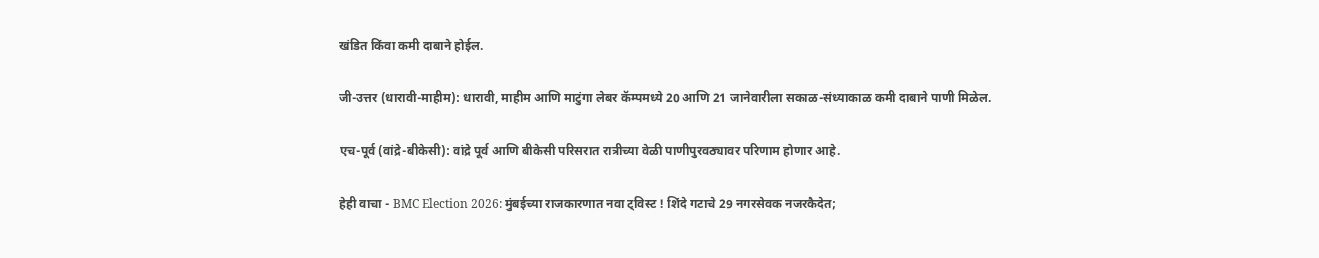खंडित किंवा कमी दाबाने होईल.

जी-उत्तर (धारावी-माहीम): धारावी, माहीम आणि माटुंगा लेबर कॅम्पमध्ये 20 आणि 21 जानेवारीला सकाळ-संध्याकाळ कमी दाबाने पाणी मिळेल.

एच-पूर्व (वांद्रे-बीकेसी): वांद्रे पूर्व आणि बीकेसी परिसरात रात्रीच्या वेळी पाणीपुरवठ्यावर परिणाम होणार आहे.

हेही वाचा - BMC Election 2026: मुंबईच्या राजकारणात नवा ट्विस्ट ! शिंदे गटाचे 29 नगरसेवक नजरकैदेत;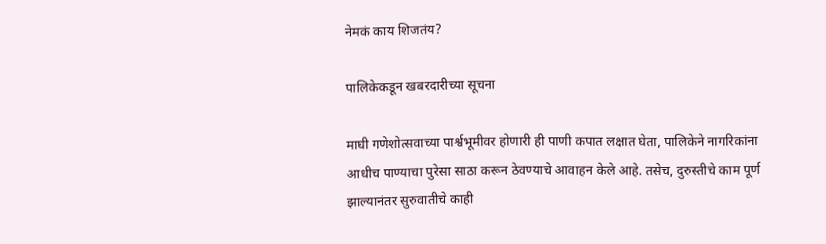नेमकं काय शिजतंय?

पालिकेकडून खबरदारीच्या सूचना

माघी गणेशोत्सवाच्या पार्श्वभूमीवर होणारी ही पाणी कपात लक्षात घेता, पालिकेने नागरिकांना आधीच पाण्याचा पुरेसा साठा करून ठेवण्याचे आवाहन केले आहे. तसेच, दुरुस्तीचे काम पूर्ण झाल्यानंतर सुरुवातीचे काही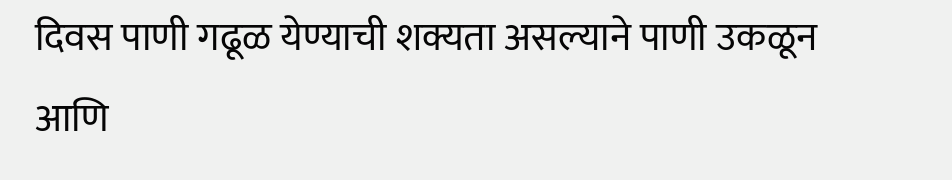दिवस पाणी गढूळ येण्याची शक्यता असल्याने पाणी उकळून आणि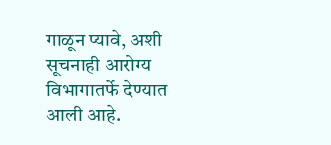गाळून प्यावे, अशी सूचनाही आरोग्य विभागातर्फे देण्यात आली आहे.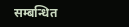सम्बन्धित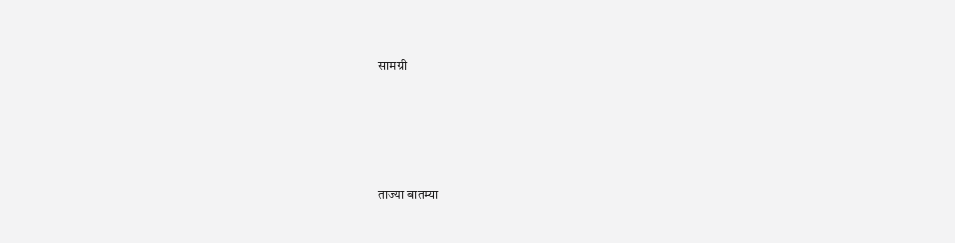सामग्री





ताज्या बातम्या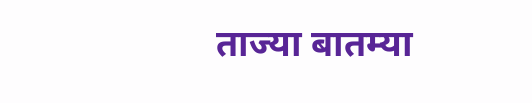ताज्या बातम्या